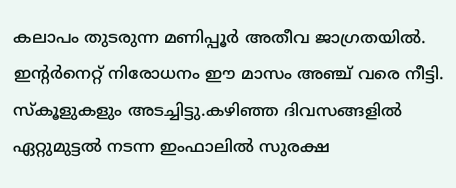കലാപം തുടരുന്ന മണിപ്പൂര്‍ അതീവ ജാഗ്രതയില്‍. ഇന്റര്‍നെറ്റ് നിരോധനം ഈ മാസം അഞ്ച് വരെ നീട്ടി. സ്‌കൂളുകളും അടച്ചിട്ടു.കഴിഞ്ഞ ദിവസങ്ങളില്‍ ഏറ്റുമുട്ടല്‍ നടന്ന ഇംഫാലില്‍ സുരക്ഷ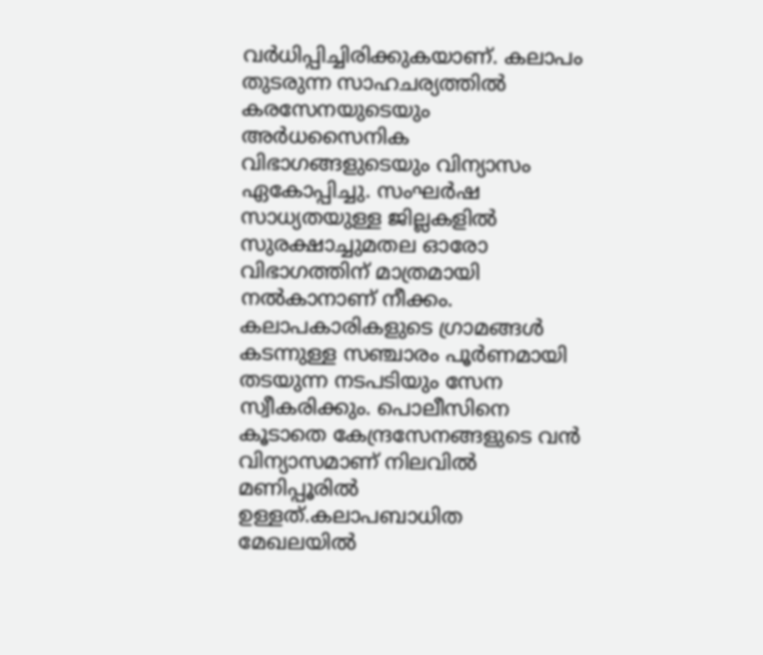വര്‍ധിപ്പിച്ചിരിക്കുകയാണ്. കലാപം തുടരുന്ന സാഹചര്യത്തില്‍ കരസേനയുടെയും അര്‍ധസൈനിക വിഭാഗങ്ങളുടെയും വിന്യാസം ഏകോപ്പിച്ചു. സംഘര്‍ഷ സാധ്യതയുള്ള ജില്ലകളില്‍ സുരക്ഷാച്ചുമതല ഓരോ വിഭാഗത്തിന് മാത്രമായി നല്‍കാനാണ് നീക്കം. കലാപകാരികളുടെ ഗ്രാമങ്ങള്‍ കടന്നുള്ള സഞ്ചാരം പൂര്‍ണമായി തടയുന്ന നടപടിയും സേന സ്വീകരിക്കും. പൊലീസിനെ കൂടാതെ കേന്ദ്രസേനങ്ങളുടെ വന്‍ വിന്യാസമാണ് നിലവില്‍ മണിപ്പൂരില്‍ ഉള്ളത്.കലാപബാധിത മേഖലയില്‍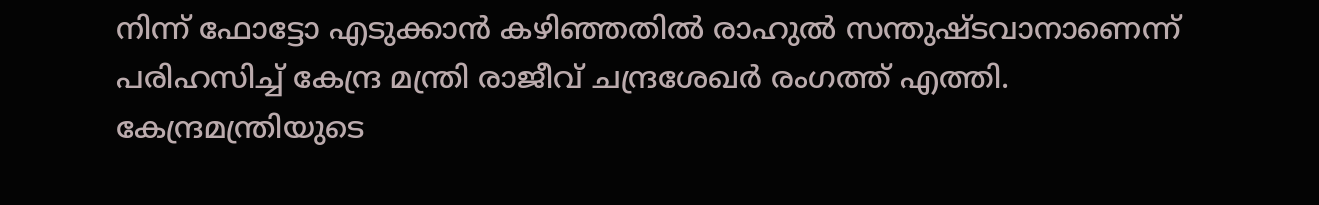നിന്ന് ഫോട്ടോ എടുക്കാന്‍ കഴിഞ്ഞതില്‍ രാഹുല്‍ സന്തുഷ്ടവാനാണെന്ന് പരിഹസിച്ച് കേന്ദ്ര മന്ത്രി രാജീവ് ചന്ദ്രശേഖര്‍ രംഗത്ത് എത്തി. കേന്ദ്രമന്ത്രിയുടെ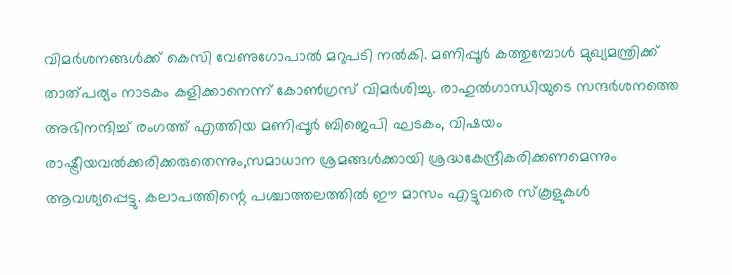വിമര്‍ശനങ്ങള്‍ക്ക് കെസി വേണുഗോപാല്‍ മറുപടി നല്‍കി. മണിപ്പൂര്‍ കത്തുമ്പോള്‍ മുഖ്യമന്ത്രിക്ക് താത്പര്യം നാടകം കളിക്കാനെന്ന് കോണ്‍ഗ്രസ് വിമര്‍ശിച്ചു. രാഹുല്‍ഗാന്ധിയുടെ സന്ദര്‍ശനത്തെ അഭിനന്ദിച്ച് രംഗത്ത് എത്തിയ മണിപ്പൂര്‍ ബിജെപി ഘടകം, വിഷയം രാഷ്ട്രീയവല്‍ക്കരിക്കരുതെന്നും,സമാധാന ശ്രമങ്ങള്‍ക്കായി ശ്രദ്ധകേന്ദ്രീകരിക്കണമെന്നും ആവശ്യപ്പെട്ടു. കലാപത്തിന്റെ പശ്ചാത്തലത്തില്‍ ഈ മാസം എട്ടുവരെ സ്‌കൂളുകള്‍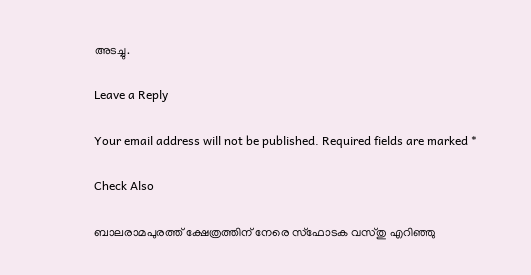അടച്ചു.

Leave a Reply

Your email address will not be published. Required fields are marked *

Check Also

ബാലരാമപുരത്ത് ക്ഷേത്രത്തിന് നേരെ സ്‌ഫോടക വസ്തു എറിഞ്ഞു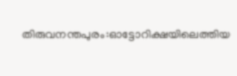തിരുവനന്തപുരം:ഓട്ടോറിക്ഷയിലെത്തിയ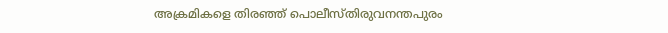അക്രമികളെ തിരഞ്ഞ് പൊലീസ്തിരുവനന്തപുരം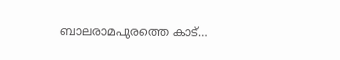ബാലരാമപുരത്തെ കാട്…